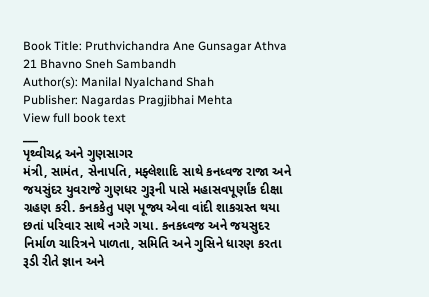Book Title: Pruthvichandra Ane Gunsagar Athva 21 Bhavno Sneh Sambandh
Author(s): Manilal Nyalchand Shah
Publisher: Nagardas Pragjibhai Mehta
View full book text
___
પૃથ્વીચદ્ર અને ગુણસાગર
મંત્રી, સામંત, સેનાપતિ, મફ્લેશાદિ સાથે કનધ્વજ રાજા અને જયસુંદર યુવરાજે ગુણધર ગુરૂની પાસે મહાસવપૂર્ણાંક દીક્ષા ગ્રહણ કરી. કનકકેતુ પણ પૂજ્ય એવા વાંદી શાકગ્રસ્ત થયા છતાં પરિવાર સાથે નગરે ગયા. કનકધ્વજ અને જયસુદર નિર્માળ ચારિત્રને પાળતા, સમિતિ અને ગુસિને ધારણ કરતા રૂડી રીતે જ્ઞાન અને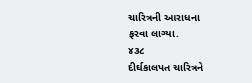ચારિત્રની આરાધના
ફરવા લાગ્યા.
૪૩૮
દીર્ઘકાલપત ચારિત્રને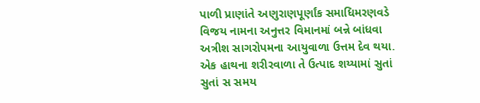પાળી પ્રાણાંતે અણુરાણપૂર્ણાંક સમાધિમરણવડે વિજય નામના અનુત્તર વિમાનમાં બન્ને બાંધવા અત્રીશ સાગરોપમના આયુવાળા ઉત્તમ દેવ થયા. એક હાથના શરીરવાળા તે ઉત્પાદ શય્યામાં સુતાં સુતાં સ સમય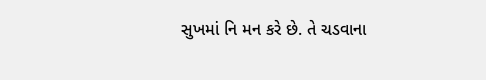સુખમાં નિ મન કરે છે. તે ચડવાના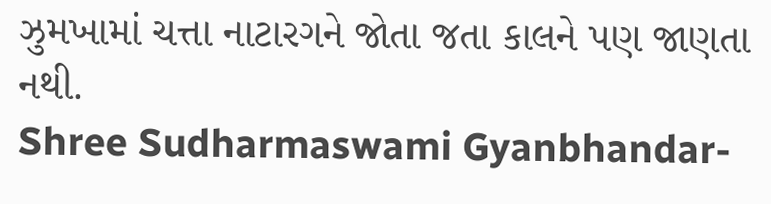ઝુમખામાં ચત્તા નાટારગને જોતા જતા કાલને પણ જાણતા નથી.
Shree Sudharmaswami Gyanbhandar-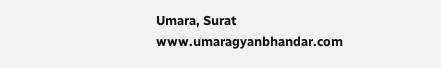Umara, Surat
www.umaragyanbhandar.com